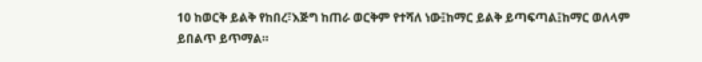10 ከወርቅ ይልቅ የከበረ፣እጅግ ከጠራ ወርቅም የተሻለ ነው፤ከማር ይልቅ ይጣፍጣል፤ከማር ወለላም ይበልጥ ይጥማል።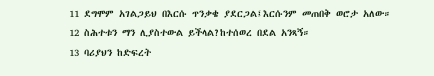11 ደግሞም አገልጋይህ በእርሱ ጥንቃቄ ያደርጋል፤እርሱንም መጠበቅ ወሮታ አለው።
12 ስሕተቱን ማን ሊያስተውል ይችላል?ከተሰወረ በደል አንጻኝ።
13 ባሪያህን ከድፍረት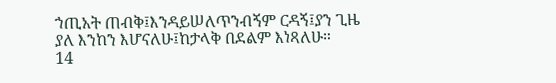ኀጢአት ጠብቅ፤እንዳይሠለጥንብኝም ርዳኝ፤ያን ጊዜ ያለ እንከን እሆናለሁ፤ከታላቅ በደልም እነጻለሁ።
14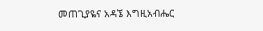መጠጊያዬና አዳኜ እግዚአብሔር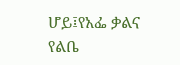ሆይ፤የአፌ ቃልና የልቤ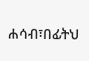ሐሳብ፣በፊትህ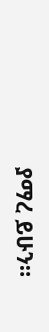ያማረ ይሁን።